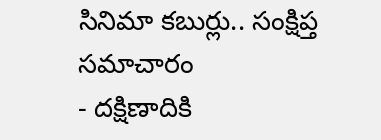సినిమా కబుర్లు.. సంక్షిప్త సమాచారం
- దక్షిణాదికి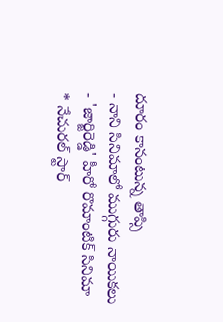దూరం కానంటున్న తాప్సి
- నాని సినిమాలో ముగ్గురు నాయికలు
- 'జార్జిరెడ్డి' హీరో రొమాంటిక్ సినిమా
* నేచురల్ స్టార్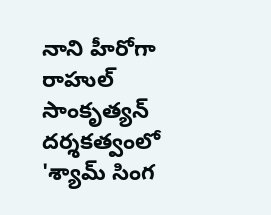నాని హీరోగా రాహుల్ సాంకృత్యన్ దర్శకత్వంలో 'శ్యామ్ సింగ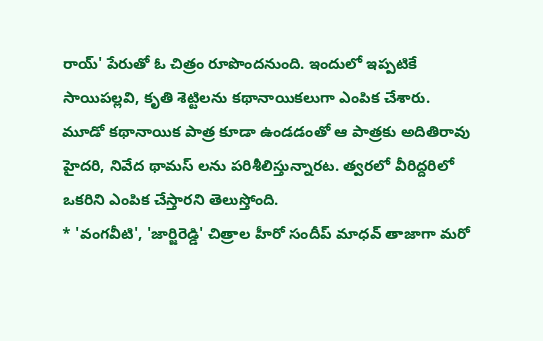రాయ్' పేరుతో ఓ చిత్రం రూపొందనుంది. ఇందులో ఇప్పటికే సాయిపల్లవి, కృతి శెట్టిలను కథానాయికలుగా ఎంపిక చేశారు. మూడో కథానాయిక పాత్ర కూడా ఉండడంతో ఆ పాత్రకు అదితిరావు హైదరి, నివేద థామస్ లను పరిశీలిస్తున్నారట. త్వరలో వీరిద్దరిలో ఒకరిని ఎంపిక చేస్తారని తెలుస్తోంది.
* 'వంగవీటి', 'జార్జిరెడ్డి' చిత్రాల హీరో సందీప్ మాధవ్ తాజాగా మరో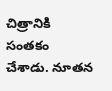చిత్రానికి సంతకం చేశాడు. నూతన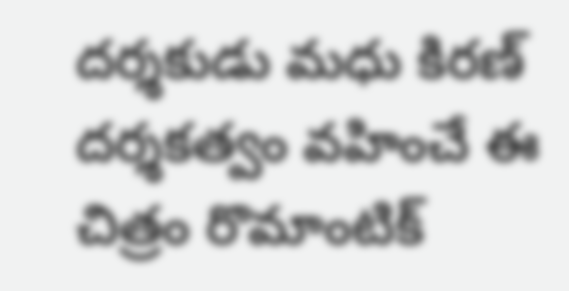దర్శకుడు మధు కిరణ్ దర్శకత్వం వహించే ఈ చిత్రం రొమాంటిక్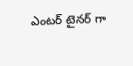ఎంటర్ టైనర్ గా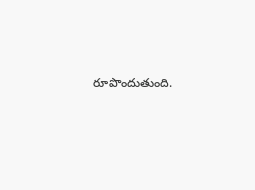రూపొందుతుంది.